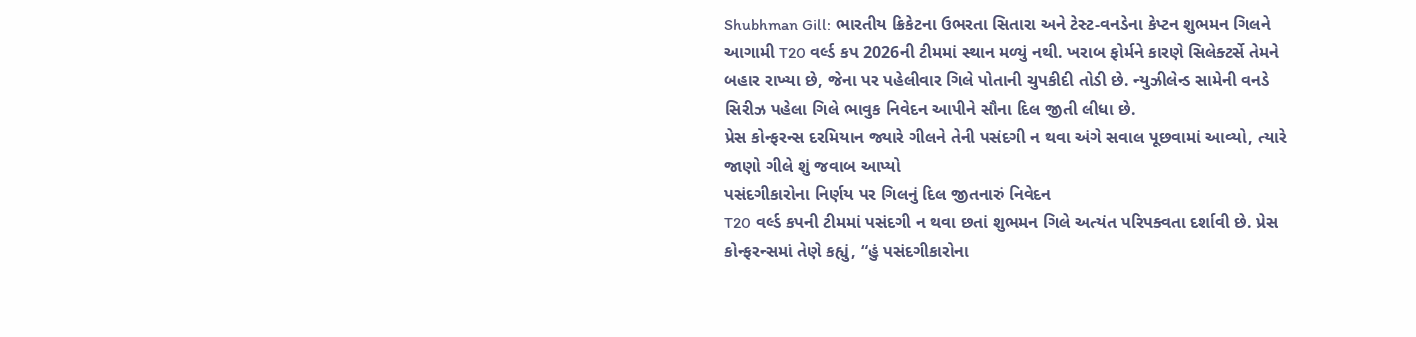Shubhman Gill: ભારતીય ક્રિકેટના ઉભરતા સિતારા અને ટેસ્ટ-વનડેના કેપ્ટન શુભમન ગિલને આગામી T20 વર્લ્ડ કપ 2026ની ટીમમાં સ્થાન મળ્યું નથી. ખરાબ ફોર્મને કારણે સિલેક્ટર્સે તેમને બહાર રાખ્યા છે, જેના પર પહેલીવાર ગિલે પોતાની ચુપકીદી તોડી છે. ન્યુઝીલેન્ડ સામેની વનડે સિરીઝ પહેલા ગિલે ભાવુક નિવેદન આપીને સૌના દિલ જીતી લીધા છે.
પ્રેસ કોન્ફરન્સ દરમિયાન જ્યારે ગીલને તેની પસંદગી ન થવા અંગે સવાલ પૂછવામાં આવ્યો, ત્યારે જાણો ગીલે શું જવાબ આપ્યો
પસંદગીકારોના નિર્ણય પર ગિલનું દિલ જીતનારું નિવેદન
T20 વર્લ્ડ કપની ટીમમાં પસંદગી ન થવા છતાં શુભમન ગિલે અત્યંત પરિપક્વતા દર્શાવી છે. પ્રેસ કોન્ફરન્સમાં તેણે કહ્યું, “હું પસંદગીકારોના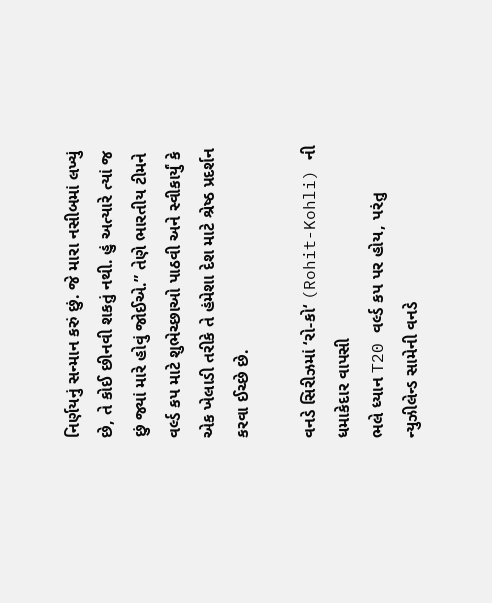નિર્ણયનું સન્માન કરું છું. જે મારા નસીબમાં લખ્યું છે, તે કોઈ છીનવી શકતું નથી. હું અત્યારે ત્યાં જ છું જ્યાં મારે હોવું જોઈએ.” તેણે ભારતીય ટીમને વર્લ્ડ કપ માટે શુભેચ્છાઓ પાઠવી અને સ્વીકાર્યું કે એક ખેલાડી તરીકે તે હંમેશા દેશ માટે શ્રેષ્ઠ પ્રદર્શન કરવા ઈચ્છે છે.

વનડે સિરીઝમાં ‘રો-કો‘ (Rohit-Kohli) ની ધમાકેદાર વાપસી
ભલે ધ્યાન T20 વર્લ્ડ કપ પર હોય, પરંતુ ન્યુઝીલેન્ડ સામેની વનડે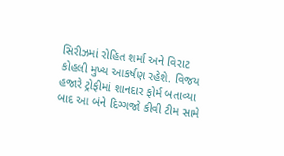સિરીઝમાં રોહિત શર્મા અને વિરાટ કોહલી મુખ્ય આકર્ષણ રહેશે. વિજય હજારે ટ્રોફીમાં શાનદાર ફોર્મ બતાવ્યા બાદ આ બંને દિગ્ગજો કીવી ટીમ સામે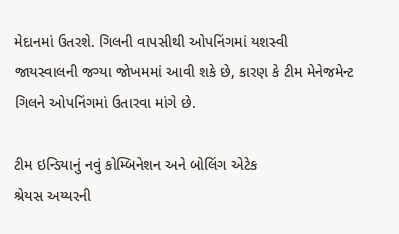મેદાનમાં ઉતરશે. ગિલની વાપસીથી ઓપનિંગમાં યશસ્વી જાયસ્વાલની જગ્યા જોખમમાં આવી શકે છે, કારણ કે ટીમ મેનેજમેન્ટ ગિલને ઓપનિંગમાં ઉતારવા માંગે છે.

ટીમ ઇન્ડિયાનું નવું કોમ્બિનેશન અને બોલિંગ એટેક
શ્રેયસ અય્યરની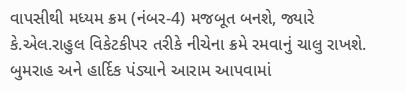વાપસીથી મધ્યમ ક્રમ (નંબર-4) મજબૂત બનશે, જ્યારે કે.એલ.રાહુલ વિકેટકીપર તરીકે નીચેના ક્રમે રમવાનું ચાલુ રાખશે. બુમરાહ અને હાર્દિક પંડ્યાને આરામ આપવામાં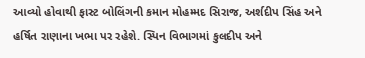આવ્યો હોવાથી ફાસ્ટ બોલિંગની કમાન મોહમ્મદ સિરાજ, અર્શદીપ સિંહ અને હર્ષિત રાણાના ખભા પર રહેશે. સ્પિન વિભાગમાં કુલદીપ અને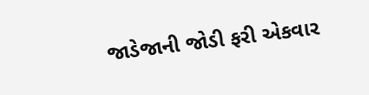જાડેજાની જોડી ફરી એકવાર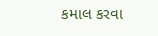કમાલ કરવા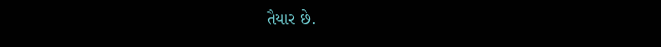તૈયાર છે.